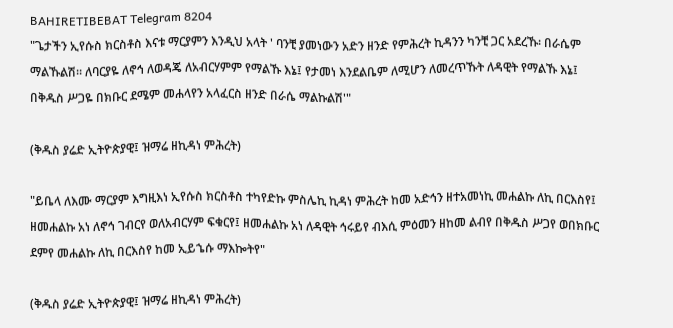BAHIRETIBEBAT Telegram 8204
"ጌታችን ኢየሱስ ክርስቶስ እናቱ ማርያምን እንዲህ አላት ' ባንቺ ያመነውን አድን ዘንድ የምሕረት ኪዳንን ካንቺ ጋር አደረኹ፡ በራሴም ማልኹልሽ። ለባርያዬ ለኖኅ ለወዳጄ ለአብርሃምም የማልኹ እኔ፤ የታመነ እንደልቤም ለሚሆን ለመረጥኹት ለዳዊት የማልኹ እኔ፤ በቅዱስ ሥጋዬ በክቡር ደሜም መሐላየን አላፈርስ ዘንድ በራሴ ማልኩልሽ'"

(ቅዱስ ያሬድ ኢትዮጵያዊ፤ ዝማሬ ዘኪዳነ ምሕረት)

"ይቤላ ለእሙ ማርያም እግዚእነ ኢየሱስ ክርስቶስ ተካየድኩ ምስሌኪ ኪዳነ ምሕረት ከመ አድኅን ዘተአመነኪ መሐልኩ ለኪ በርእስየ፤ ዘመሐልኩ አነ ለኖኅ ገብርየ ወለአብርሃም ፍቁርየ፤ ዘመሐልኩ አነ ለዳዊት ኅሩይየ ብእሲ ምዕመን ዘከመ ልብየ በቅዱስ ሥጋየ ወበክቡር ደምየ መሐልኩ ለኪ በርእስየ ከመ ኢይኄሱ ማእኰትየ"

(ቅዱስ ያሬድ ኢትዮጵያዊ፤ ዝማሬ ዘኪዳነ ምሕረት)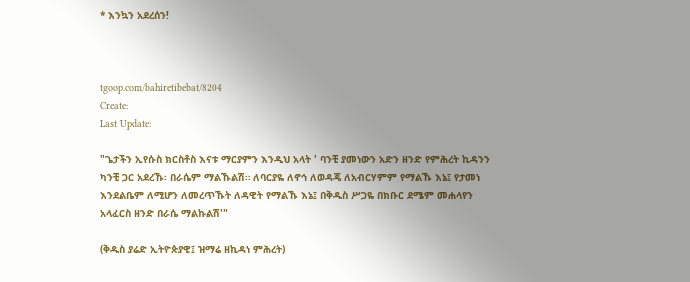* እንኳን አደረሰን!



tgoop.com/bahiretibebat/8204
Create:
Last Update:

"ጌታችን ኢየሱስ ክርስቶስ እናቱ ማርያምን እንዲህ አላት ' ባንቺ ያመነውን አድን ዘንድ የምሕረት ኪዳንን ካንቺ ጋር አደረኹ፡ በራሴም ማልኹልሽ። ለባርያዬ ለኖኅ ለወዳጄ ለአብርሃምም የማልኹ እኔ፤ የታመነ እንደልቤም ለሚሆን ለመረጥኹት ለዳዊት የማልኹ እኔ፤ በቅዱስ ሥጋዬ በክቡር ደሜም መሐላየን አላፈርስ ዘንድ በራሴ ማልኩልሽ'"

(ቅዱስ ያሬድ ኢትዮጵያዊ፤ ዝማሬ ዘኪዳነ ምሕረት)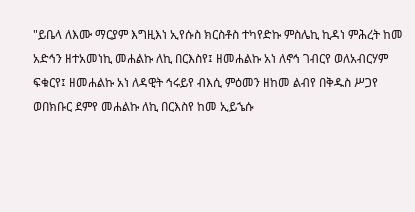"ይቤላ ለእሙ ማርያም እግዚእነ ኢየሱስ ክርስቶስ ተካየድኩ ምስሌኪ ኪዳነ ምሕረት ከመ አድኅን ዘተአመነኪ መሐልኩ ለኪ በርእስየ፤ ዘመሐልኩ አነ ለኖኅ ገብርየ ወለአብርሃም ፍቁርየ፤ ዘመሐልኩ አነ ለዳዊት ኅሩይየ ብእሲ ምዕመን ዘከመ ልብየ በቅዱስ ሥጋየ ወበክቡር ደምየ መሐልኩ ለኪ በርእስየ ከመ ኢይኄሱ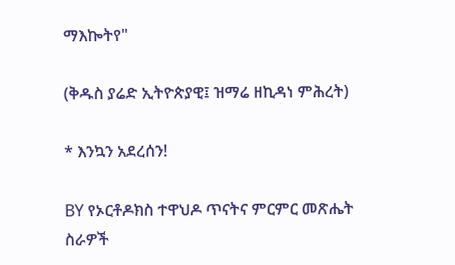ማእኰትየ"

(ቅዱስ ያሬድ ኢትዮጵያዊ፤ ዝማሬ ዘኪዳነ ምሕረት)

* እንኳን አደረሰን!

BY የኦርቶዶክስ ተዋህዶ ጥናትና ምርምር መጽሔት ስራዎች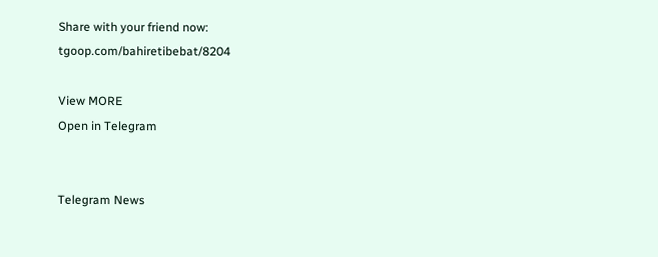Share with your friend now:
tgoop.com/bahiretibebat/8204

View MORE
Open in Telegram


Telegram News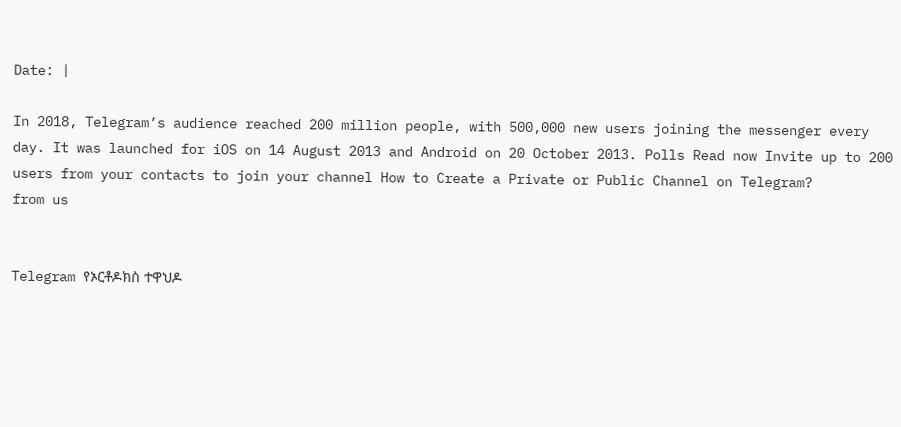Date: |

In 2018, Telegram’s audience reached 200 million people, with 500,000 new users joining the messenger every day. It was launched for iOS on 14 August 2013 and Android on 20 October 2013. Polls Read now Invite up to 200 users from your contacts to join your channel How to Create a Private or Public Channel on Telegram?
from us


Telegram የኦርቶዶክስ ተዋህዶ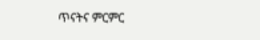ጥናትና ምርምር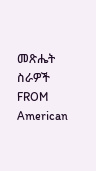መጽሔት ስራዎች
FROM American